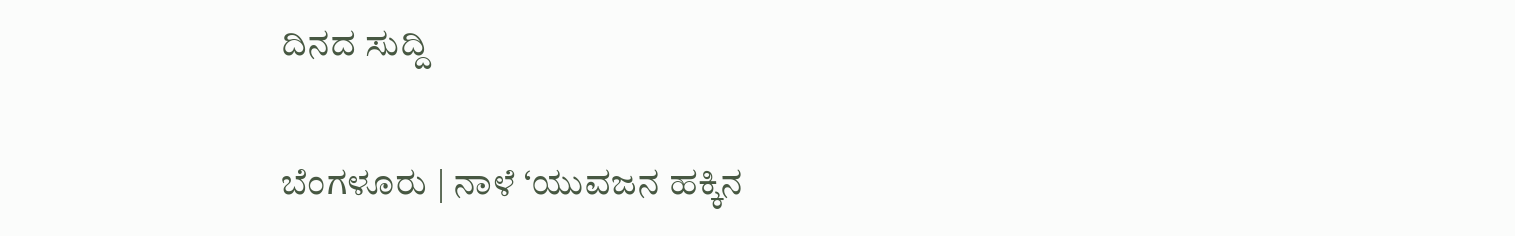ದಿನದ ಸುದ್ದಿ

ಬೆಂಗಳೂರು | ನಾಳೆ ‘ಯುವಜನ ಹಕ್ಕಿನ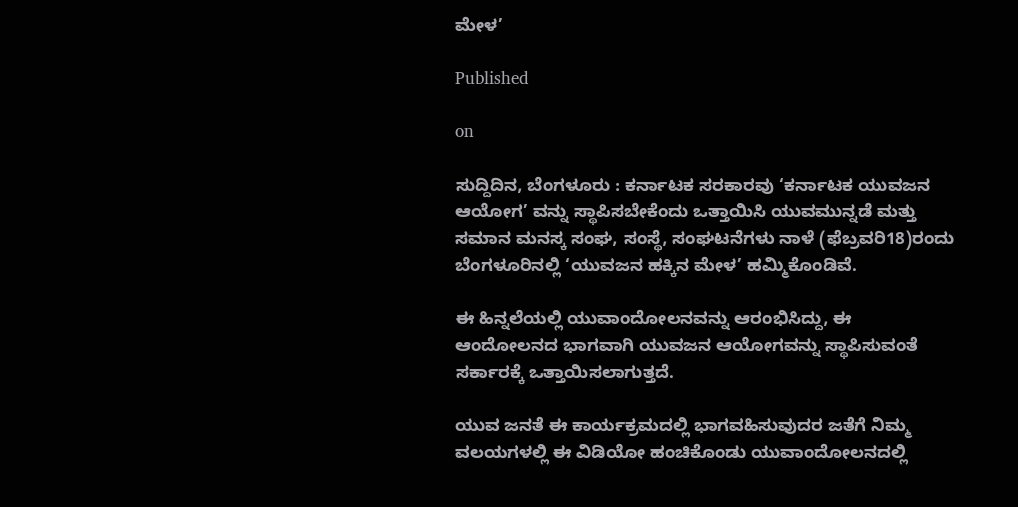ಮೇಳ’

Published

on

ಸುದ್ದಿದಿನ, ಬೆಂಗಳೂರು : ಕರ್ನಾಟಕ ಸರಕಾರವು ‘ಕರ್ನಾಟಕ ಯುವಜನ ಆಯೋಗ’ ವನ್ನು ಸ್ಥಾಪಿಸಬೇಕೆಂದು ಒತ್ತಾಯಿಸಿ ಯುವಮುನ್ನಡೆ ಮತ್ತು ಸಮಾನ ಮನಸ್ಕ ಸಂಘ, ಸಂಸ್ಥೆ, ಸಂಘಟನೆಗಳು ನಾಳೆ (ಫೆಬ್ರವರಿ18)ರಂದು ಬೆಂಗಳೂರಿನಲ್ಲಿ ‘ಯುವಜನ ಹಕ್ಕಿನ ಮೇಳ’ ಹಮ್ಮಿಕೊಂಡಿವೆ.

ಈ ಹಿನ್ನಲೆಯಲ್ಲಿ ಯುವಾಂದೋಲನವನ್ನು ಆರಂಭಿಸಿದ್ದು, ಈ ಆಂದೋಲನದ ಭಾಗವಾಗಿ ಯುವಜನ ಆಯೋಗವನ್ನು ಸ್ಥಾಪಿಸುವಂತೆ ಸರ್ಕಾರಕ್ಕೆ ಒತ್ತಾಯಿಸಲಾಗುತ್ತದೆ.

ಯುವ ಜನತೆ ಈ ಕಾರ್ಯಕ್ರಮದಲ್ಲಿ ಭಾಗವಹಿಸುವುದರ ಜತೆಗೆ ನಿಮ್ಮ ವಲಯಗಳಲ್ಲಿ ಈ ವಿಡಿಯೋ ಹಂಚಿಕೊಂಡು ಯುವಾಂದೋಲನದಲ್ಲಿ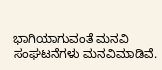ಭಾಗಿಯಾಗುವಂತೆ ಮನವಿ ಸಂಘಟನೆಗಳು ಮನವಿಮಾಡಿವೆ.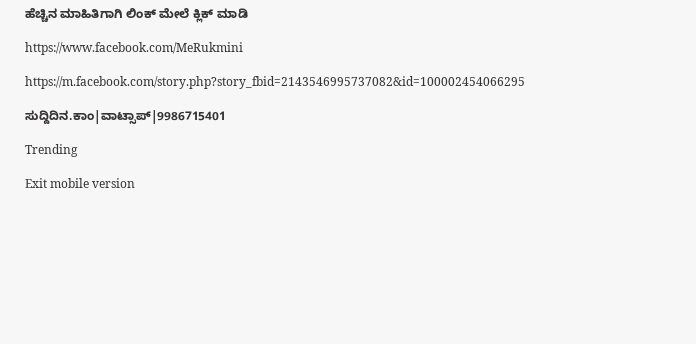ಹೆಚ್ಚಿನ ಮಾಹಿತಿಗಾಗಿ ಲಿಂಕ್ ಮೇಲೆ ಕ್ಲಿಕ್ ಮಾಡಿ

https://www.facebook.com/MeRukmini

https://m.facebook.com/story.php?story_fbid=2143546995737082&id=100002454066295

ಸುದ್ದಿದಿನ.ಕಾಂ|ವಾಟ್ಸಾಪ್|9986715401

Trending

Exit mobile version